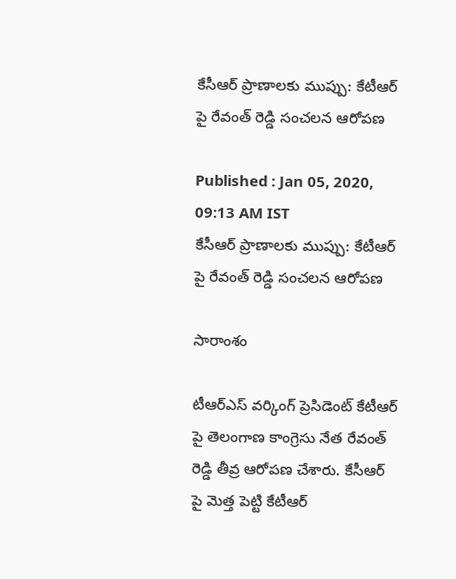కేసీఆర్ ప్రాణాలకు ముప్పు: కేటీఆర్ పై రేవంత్ రెడ్డి సంచలన ఆరోపణ

Published : Jan 05, 2020, 09:13 AM IST
కేసీఆర్ ప్రాణాలకు ముప్పు: కేటీఆర్ పై రేవంత్ రెడ్డి సంచలన ఆరోపణ

సారాంశం

టీఆర్ఎస్ వర్కింగ్ ప్రెసిడెంట్ కేటీఆర్ పై తెలంగాణ కాంగ్రెసు నేత రేవంత్ రెడ్డి తీవ్ర ఆరోపణ చేశారు. కేసీఆర్ పై మెత్త పెట్టి కేటీఆర్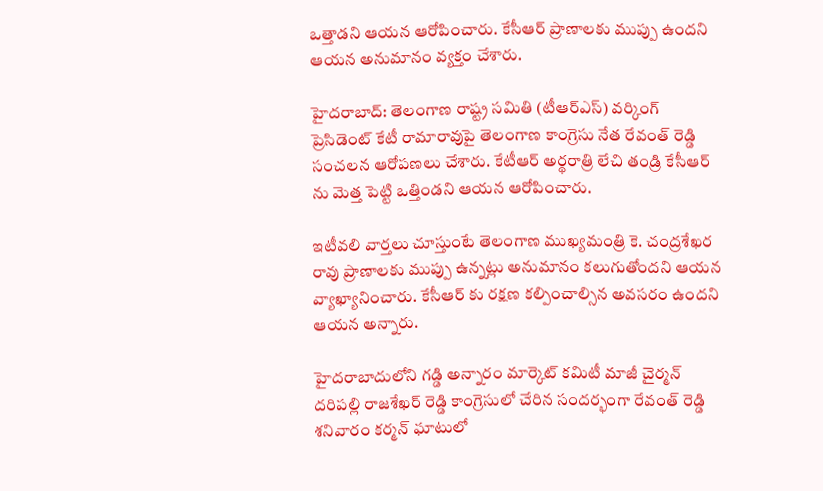ఒత్తాడని ఆయన ఆరోపించారు. కేసీఆర్ ప్రాణాలకు ముప్పు ఉందని ఆయన అనుమానం వ్యక్తం చేశారు.

హైదరాబాద్: తెలంగాణ రాష్ట్ర సమితి (టీఆర్ఎస్) వర్కింగ్ ప్రెసిడెంట్ కేటీ రామారావుపై తెలంగాణ కాంగ్రెసు నేత రేవంత్ రెడ్డి సంచలన ఆరోపణలు చేశారు. కేటీఆర్ అర్థరాత్రి లేచి తండ్రి కేసీఆర్ ను మెత్త పెట్టి ఒత్తిండని ఆయన ఆరోపించారు.

ఇటీవలి వార్తలు చూస్తుంటే తెలంగాణ ముఖ్యమంత్రి కె. చంద్రశేఖర రావు ప్రాణాలకు ముప్పు ఉన్నట్లు అనుమానం కలుగుతోందని ఆయన వ్యాఖ్యానించారు. కేసీఆర్ కు రక్షణ కల్పించాల్సిన అవసరం ఉందని ఆయన అన్నారు.

హైదరాబాదులోని గడ్డి అన్నారం మార్కెట్ కమిటీ మాజీ చైర్మన్ దరిపల్లి రాజశేఖర్ రెడ్డి కాంగ్రెసులో చేరిన సందర్భంగా రేవంత్ రెడ్డి శనివారం కర్మన్ ఘాటులో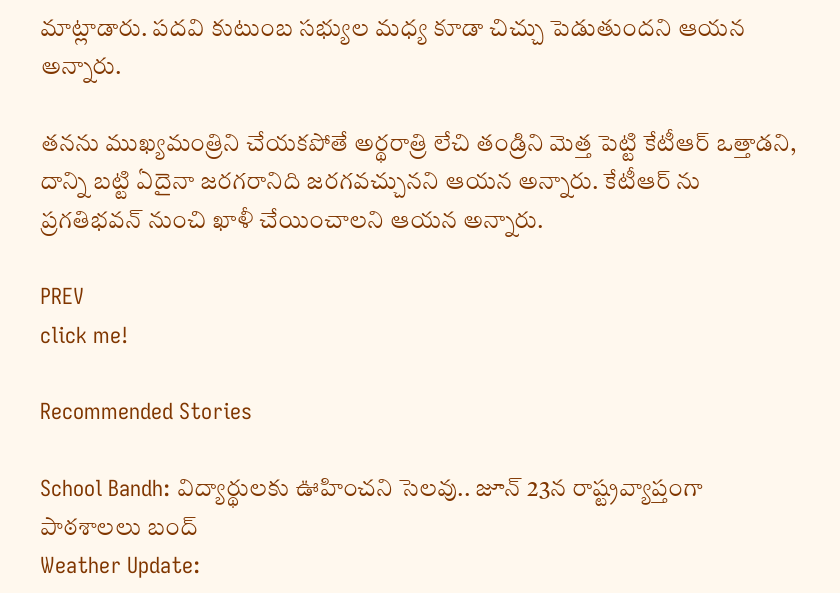మాట్లాడారు. పదవి కుటుంబ సభ్యుల మధ్య కూడా చిచ్చు పెడుతుందని ఆయన అన్నారు.

తనను ముఖ్యమంత్రిని చేయకపోతే అర్థరాత్రి లేచి తండ్రిని మెత్త పెట్టి కేటీఆర్ ఒత్తాడని, దాన్ని బట్టి ఏదైనా జరగరానిది జరగవచ్చునని ఆయన అన్నారు. కేటీఆర్ ను ప్రగతిభవన్ నుంచి ఖాళీ చేయించాలని ఆయన అన్నారు.

PREV
click me!

Recommended Stories

School Bandh: విద్యార్థులకు ఊహించని సెలవు.. జూన్ 23న రాష్ట్రవ్యాప్తంగా పాఠశాలలు బంద్
Weather Update: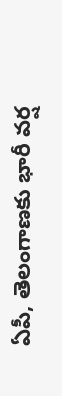ఏపీ, తెలంగాణకు భారీ వర్ష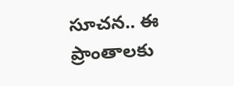సూచన.. ఈ ప్రాంతాలకు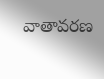వాతావరణ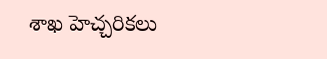శాఖ హెచ్చరికలు